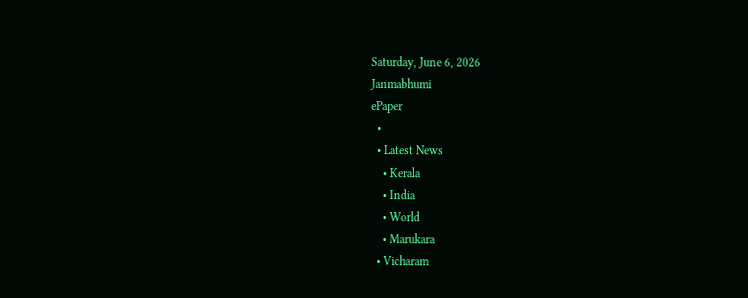Saturday, June 6, 2026
Janmabhumi
ePaper
  •
  • Latest News
    • Kerala
    • India
    • World
    • Marukara
  • Vicharam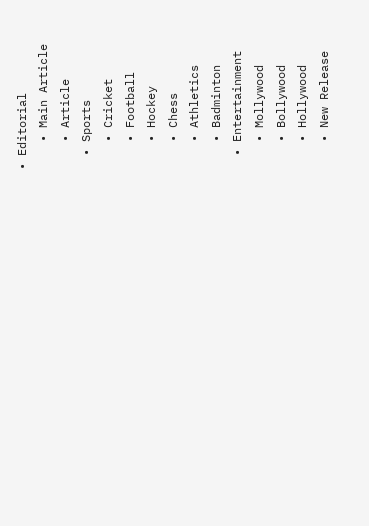• Editorial
    • Main Article
    • Article
  • Sports
    • Cricket
    • Football
    • Hockey
    • Chess
    • Athletics
    • Badminton
  • Entertainment
    • Mollywood
    • Bollywood
    • Hollywood
    • New Release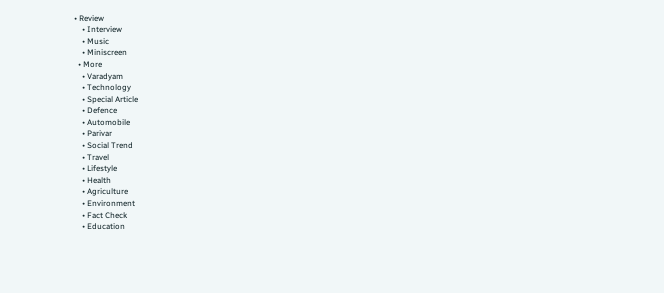• Review
    • Interview
    • Music
    • Miniscreen
  • More
    • Varadyam
    • Technology
    • Special Article
    • Defence
    • Automobile
    • Parivar
    • Social Trend
    • Travel
    • Lifestyle
    • Health
    • Agriculture
    • Environment
    • Fact Check
    • Education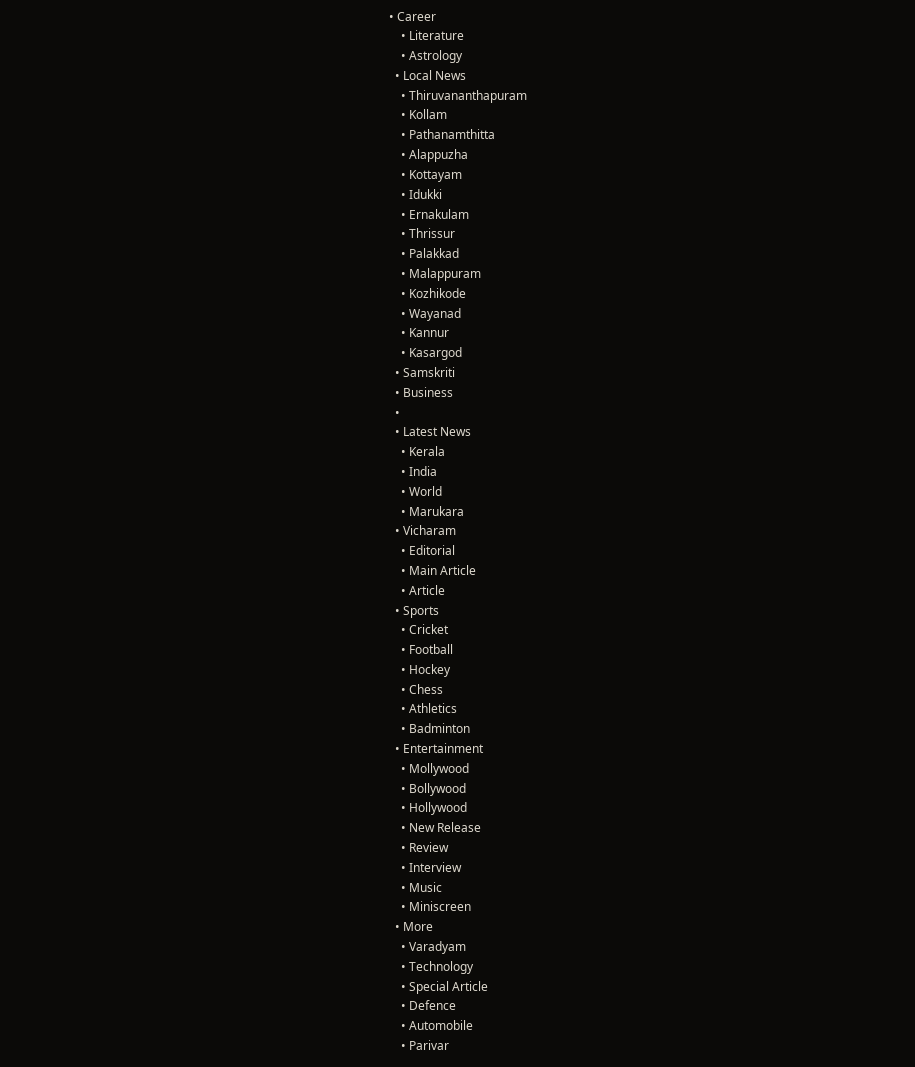• Career
    • Literature
    • Astrology
  • Local News
    • Thiruvananthapuram
    • Kollam
    • Pathanamthitta
    • Alappuzha
    • Kottayam
    • Idukki
    • Ernakulam
    • Thrissur
    • Palakkad
    • Malappuram
    • Kozhikode
    • Wayanad
    • Kannur
    • Kasargod
  • Samskriti
  • Business
  •
  • Latest News
    • Kerala
    • India
    • World
    • Marukara
  • Vicharam
    • Editorial
    • Main Article
    • Article
  • Sports
    • Cricket
    • Football
    • Hockey
    • Chess
    • Athletics
    • Badminton
  • Entertainment
    • Mollywood
    • Bollywood
    • Hollywood
    • New Release
    • Review
    • Interview
    • Music
    • Miniscreen
  • More
    • Varadyam
    • Technology
    • Special Article
    • Defence
    • Automobile
    • Parivar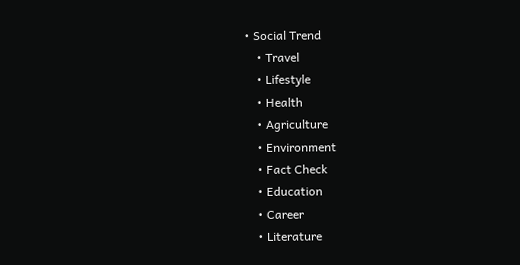• Social Trend
    • Travel
    • Lifestyle
    • Health
    • Agriculture
    • Environment
    • Fact Check
    • Education
    • Career
    • Literature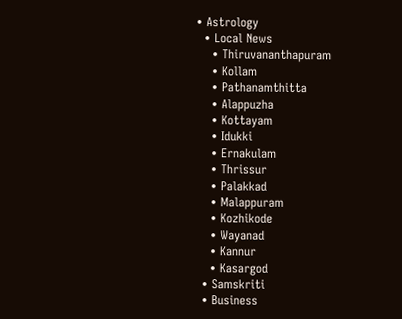• Astrology
  • Local News
    • Thiruvananthapuram
    • Kollam
    • Pathanamthitta
    • Alappuzha
    • Kottayam
    • Idukki
    • Ernakulam
    • Thrissur
    • Palakkad
    • Malappuram
    • Kozhikode
    • Wayanad
    • Kannur
    • Kasargod
  • Samskriti
  • Business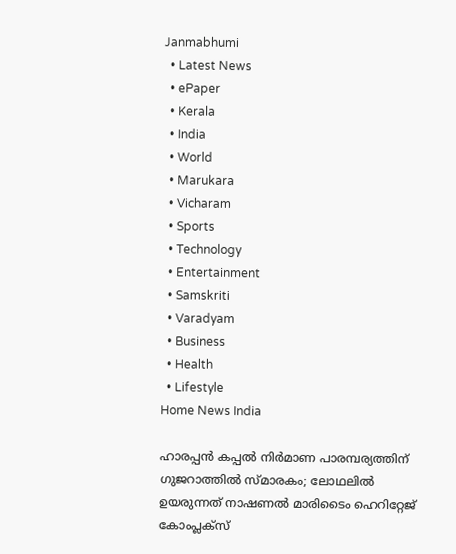Janmabhumi
  • Latest News
  • ePaper
  • Kerala
  • India
  • World
  • Marukara
  • Vicharam
  • Sports
  • Technology
  • Entertainment
  • Samskriti
  • Varadyam
  • Business
  • Health
  • Lifestyle
Home News India

ഹാരപ്പന്‍ കപ്പല്‍ നിര്‍മാണ പാരമ്പര്യത്തിന് ഗുജറാത്തില്‍ സ്മാരകം; ലോഥലില്‍ ഉയരുന്നത് നാഷണല്‍ മാരിടൈം ഹെറിറ്റേജ് കോംപ്ലക്‌സ്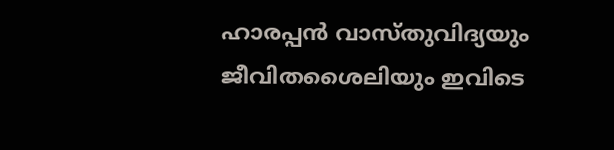ഹാരപ്പന്‍ വാസ്തുവിദ്യയും ജീവിതശൈലിയും ഇവിടെ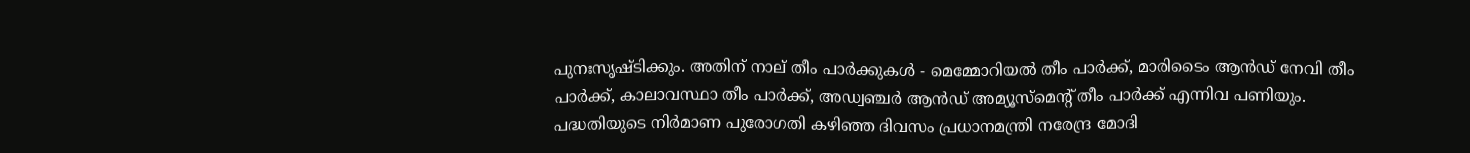പുനഃസൃഷ്ടിക്കും. അതിന് നാല് തീം പാര്‍ക്കുകള്‍ - മെമ്മോറിയല്‍ തീം പാര്‍ക്ക്, മാരിടൈം ആന്‍ഡ് നേവി തീം പാര്‍ക്ക്, കാലാവസ്ഥാ തീം പാര്‍ക്ക്, അഡ്വഞ്ചര്‍ ആന്‍ഡ് അമ്യൂസ്‌മെന്റ് തീം പാര്‍ക്ക് എന്നിവ പണിയും. പദ്ധതിയുടെ നിര്‍മാണ പുരോഗതി കഴിഞ്ഞ ദിവസം പ്രധാനമന്ത്രി നരേന്ദ്ര മോദി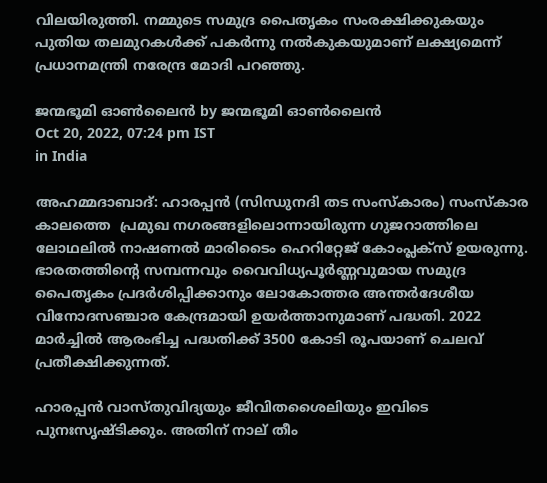വിലയിരുത്തി. നമ്മുടെ സമുദ്ര പൈതൃകം സംരക്ഷിക്കുകയും പുതിയ തലമുറകള്‍ക്ക് പകര്‍ന്നു നല്‍കുകയുമാണ് ലക്ഷ്യമെന്ന് പ്രധാനമന്ത്രി നരേന്ദ്ര മോദി പറഞ്ഞു.

ജന്മഭൂമി ഓണ്‍ലൈന്‍ by ജന്മഭൂമി ഓണ്‍ലൈന്‍
Oct 20, 2022, 07:24 pm IST
in India

അഹമ്മദാബാദ്: ഹാരപ്പന്‍ (സിന്ധുനദി തട സംസ്‌കാരം) സംസ്‌കാര കാലത്തെ  പ്രമുഖ നഗരങ്ങളിലൊന്നായിരുന്ന ഗുജറാത്തിലെ ലോഥലില്‍ നാഷണല്‍ മാരിടൈം ഹെറിറ്റേജ് കോംപ്ലക്‌സ് ഉയരുന്നു. ഭാരതത്തിന്റെ സമ്പന്നവും വൈവിധ്യപൂര്‍ണ്ണവുമായ സമുദ്ര പൈതൃകം പ്രദര്‍ശിപ്പിക്കാനും ലോകോത്തര അന്തര്‍ദേശീയ വിനോദസഞ്ചാര കേന്ദ്രമായി ഉയര്‍ത്താനുമാണ് പദ്ധതി. 2022 മാര്‍ച്ചില്‍ ആരംഭിച്ച പദ്ധതിക്ക് 3500 കോടി രൂപയാണ് ചെലവ് പ്രതീക്ഷിക്കുന്നത്.

ഹാരപ്പന്‍ വാസ്തുവിദ്യയും ജീവിതശൈലിയും ഇവിടെ പുനഃസൃഷ്ടിക്കും. അതിന് നാല് തീം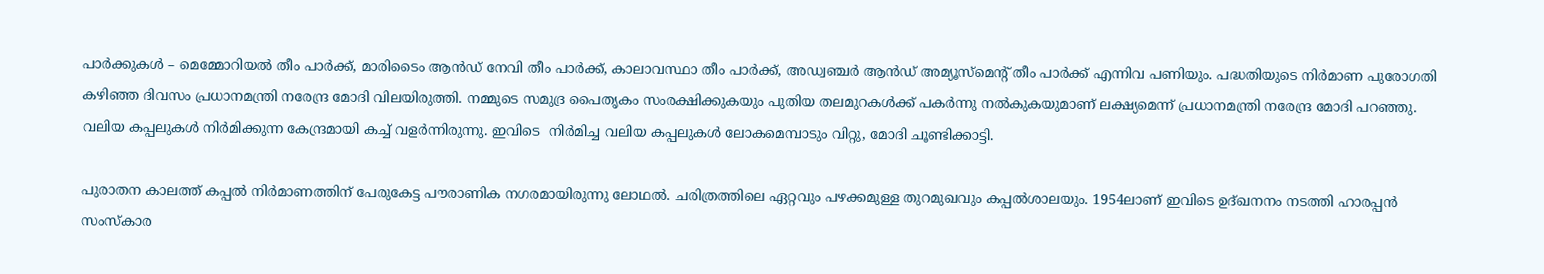പാര്‍ക്കുകള്‍ – മെമ്മോറിയല്‍ തീം പാര്‍ക്ക്, മാരിടൈം ആന്‍ഡ് നേവി തീം പാര്‍ക്ക്, കാലാവസ്ഥാ തീം പാര്‍ക്ക്, അഡ്വഞ്ചര്‍ ആന്‍ഡ് അമ്യൂസ്‌മെന്റ് തീം പാര്‍ക്ക് എന്നിവ പണിയും. പദ്ധതിയുടെ നിര്‍മാണ പുരോഗതി കഴിഞ്ഞ ദിവസം പ്രധാനമന്ത്രി നരേന്ദ്ര മോദി വിലയിരുത്തി. നമ്മുടെ സമുദ്ര പൈതൃകം സംരക്ഷിക്കുകയും പുതിയ തലമുറകള്‍ക്ക് പകര്‍ന്നു നല്‍കുകയുമാണ് ലക്ഷ്യമെന്ന് പ്രധാനമന്ത്രി നരേന്ദ്ര മോദി പറഞ്ഞു. വലിയ കപ്പലുകള്‍ നിര്‍മിക്കുന്ന കേന്ദ്രമായി കച്ച് വളര്‍ന്നിരുന്നു. ഇവിടെ  നിര്‍മിച്ച വലിയ കപ്പലുകള്‍ ലോകമെമ്പാടും വിറ്റു, മോദി ചൂണ്ടിക്കാട്ടി.

പുരാതന കാലത്ത് കപ്പല്‍ നിര്‍മാണത്തിന് പേരുകേട്ട പൗരാണിക നഗരമായിരുന്നു ലോഥല്‍. ചരിത്രത്തിലെ ഏറ്റവും പഴക്കമുള്ള തുറമുഖവും കപ്പല്‍ശാലയും. 1954ലാണ് ഇവിടെ ഉദ്ഖനനം നടത്തി ഹാരപ്പന്‍ സംസ്‌കാര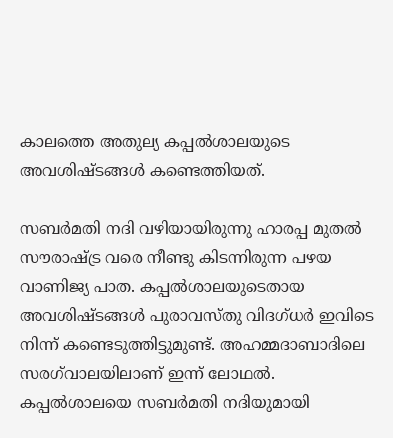കാലത്തെ അതുല്യ കപ്പല്‍ശാലയുടെ അവശിഷ്ടങ്ങള്‍ കണ്ടെത്തിയത്.

സബര്‍മതി നദി വഴിയായിരുന്നു ഹാരപ്പ മുതല്‍ സൗരാഷ്‌ട്ര വരെ നീണ്ടു കിടന്നിരുന്ന പഴയ വാണിജ്യ പാത. കപ്പല്‍ശാലയുടെതായ അവശിഷ്ടങ്ങള്‍ പുരാവസ്തു വിദഗ്ധര്‍ ഇവിടെ നിന്ന് കണ്ടെടുത്തിട്ടുമുണ്ട്. അഹമ്മദാബാദിലെ സരഗ്‌വാലയിലാണ് ഇന്ന് ലോഥല്‍. കപ്പല്‍ശാലയെ സബര്‍മതി നദിയുമായി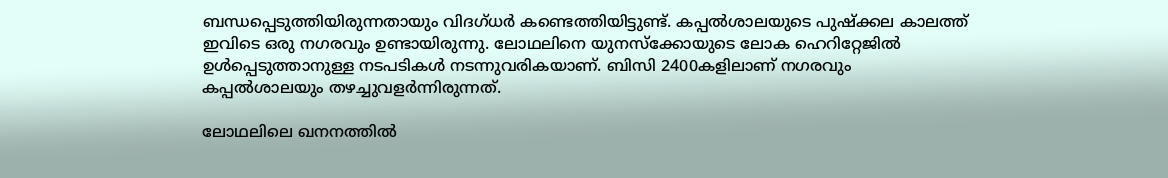ബന്ധപ്പെടുത്തിയിരുന്നതായും വിദഗ്ധര്‍ കണ്ടെത്തിയിട്ടുണ്ട്. കപ്പല്‍ശാലയുടെ പുഷ്‌ക്കല കാലത്ത് ഇവിടെ ഒരു നഗരവും ഉണ്ടായിരുന്നു. ലോഥലിനെ യുനസ്‌ക്കോയുടെ ലോക ഹെറിറ്റേജില്‍ ഉള്‍പ്പെടുത്താനുള്ള നടപടികള്‍ നടന്നുവരികയാണ്. ബിസി 2400കളിലാണ് നഗരവും കപ്പല്‍ശാലയും തഴച്ചുവളര്‍ന്നിരുന്നത്.

ലോഥലിലെ ഖനനത്തില്‍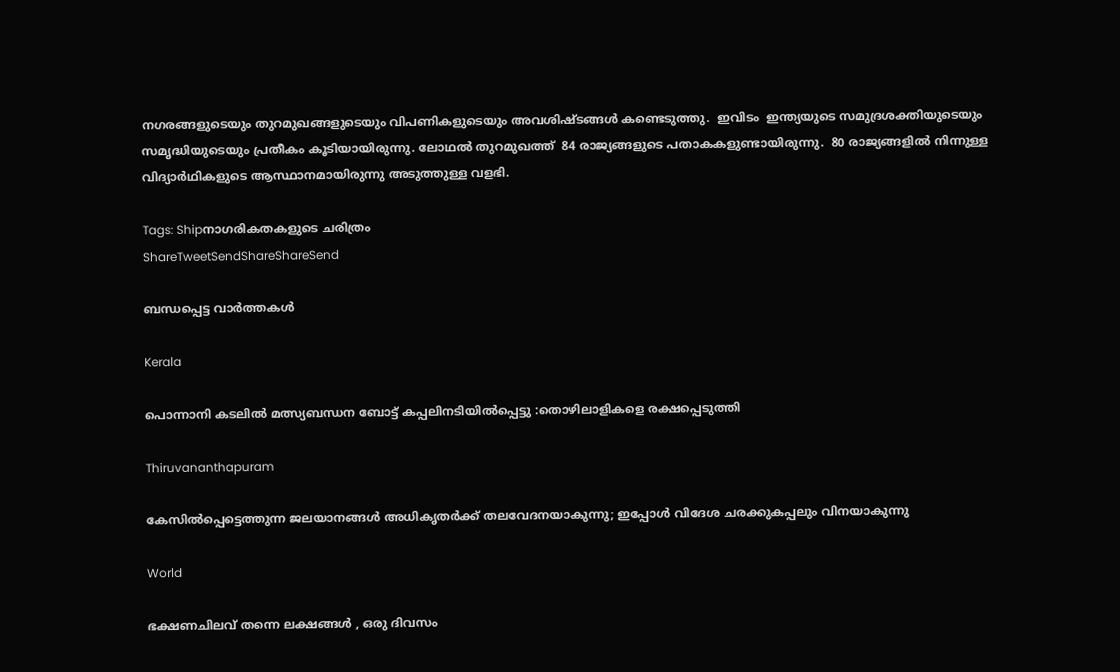നഗരങ്ങളുടെയും തുറമുഖങ്ങളുടെയും വിപണികളുടെയും അവശിഷ്ടങ്ങള്‍ കണ്ടെടുത്തു.  ഇവിടം  ഇന്ത്യയുടെ സമുദ്രശക്തിയുടെയും സമൃദ്ധിയുടെയും പ്രതീകം കൂടിയായിരുന്നു. ലോഥല്‍ തുറമുഖത്ത്  84 രാജ്യങ്ങളുടെ പതാകകളുണ്ടായിരുന്നു.  80 രാജ്യങ്ങളില്‍ നിന്നുള്ള വിദ്യാര്‍ഥികളുടെ ആസ്ഥാനമായിരുന്നു അടുത്തുള്ള വളഭി.

Tags: Shipനാഗരികതകളുടെ ചരിത്രം
ShareTweetSendShareShareSend

ബന്ധപ്പെട്ട വാര്‍ത്തകള്‍

Kerala

പൊന്നാനി കടലില്‍ മത്സ്യബന്ധന ബോട്ട് കപ്പലിനടിയില്‍പ്പെട്ടു :തൊഴിലാളികളെ രക്ഷപ്പെടുത്തി

Thiruvananthapuram

കേസില്‍പ്പെട്ടെത്തുന്ന ജലയാനങ്ങള്‍ അധികൃതര്‍ക്ക് തലവേദനയാകുന്നു; ഇപ്പോള്‍ വിദേശ ചരക്കുകപ്പലും വിനയാകുന്നു

World

ഭക്ഷണചിലവ് തന്നെ ലക്ഷങ്ങൾ , ഒരു ദിവസം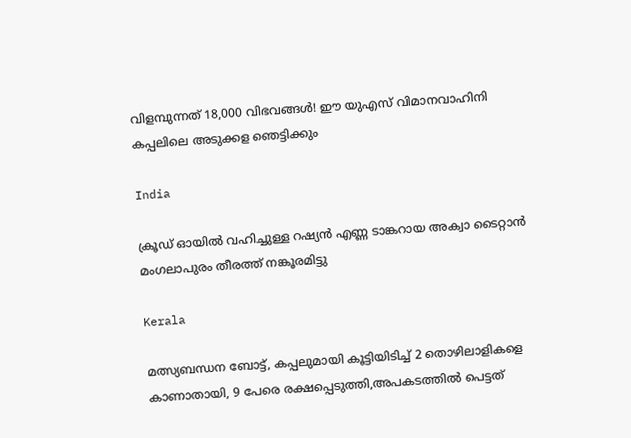വിളമ്പുന്നത് 18,000 വിഭവങ്ങൾ! ഈ യുഎസ് വിമാനവാഹിനി കപ്പലിലെ അടുക്കള ഞെട്ടിക്കും

India

ക്രൂഡ് ഓയില്‍ വഹിച്ചുള്ള റഷ്യന്‍ എണ്ണ ടാങ്കറായ അക്വാ ടൈറ്റാന്‍ മംഗലാപുരം തീരത്ത് നങ്കൂരമിട്ടു

Kerala

മത്സ്യബന്ധന ബോട്ട്, കപ്പലുമായി കൂട്ടിയിടിച്ച് 2 തൊഴിലാളികളെ കാണാതായി, 9 പേരെ രക്ഷപ്പെടുത്തി,അപകടത്തില്‍ പെട്ടത്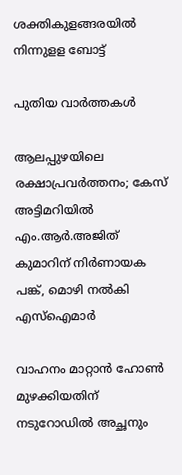ശക്തികുളങ്ങരയില്‍ നിന്നുളള ബോട്ട്

പുതിയ വാര്‍ത്തകള്‍

ആലപ്പുഴയിലെ രക്ഷാപ്രവർത്തനം; കേസ് അട്ടിമറിയിൽ എം.ആര്‍.അജിത് കുമാറിന് നിർണായക പങ്ക്, മൊഴി നൽകി എസ്ഐമാർ

വാഹനം മാറ്റാൻ ഹോൺ മുഴക്കിയതിന് നടുറോഡിൽ അച്ഛനും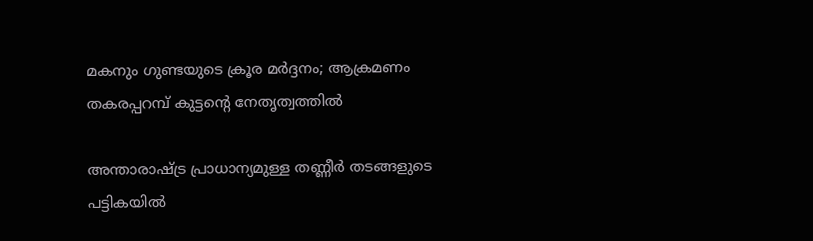മകനും ഗുണ്ടയുടെ ക്രൂര മർദ്ദനം; ആക്രമണം തകരപ്പറമ്പ് കുട്ടന്റെ നേതൃത്വത്തിൽ

അന്താരാഷ്‌ട്ര പ്രാധാന്യമുള്ള തണ്ണീര്‍ തടങ്ങളുടെ പട്ടികയില്‍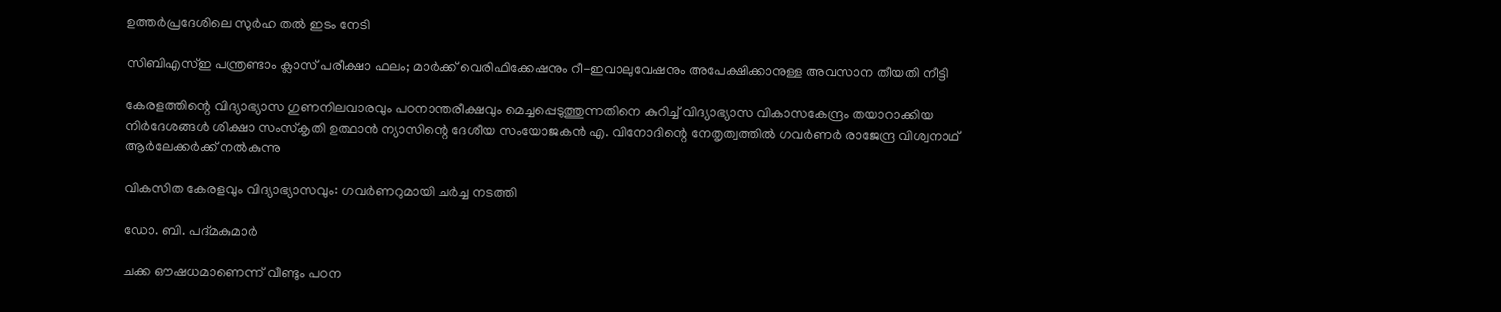ഉത്തര്‍പ്രദേശിലെ സുര്‍ഹ തല്‍ ഇടം നേടി

സിബിഎസ്ഇ പന്ത്രണ്ടാം ക്ലാസ് പരീക്ഷാ ഫലം; മാർക്ക് വെരിഫിക്കേഷനും റീ-ഇവാലുവേഷനും അപേക്ഷിക്കാനുള്ള അവസാന തീയതി നീട്ടി

കേരളത്തിന്റെ വിദ്യാഭ്യാസ ഗുണനിലവാരവും പഠനാന്തരീക്ഷവും മെച്ചപ്പെടുത്തുന്നതിനെ കുറിച്ച് വിദ്യാഭ്യാസ വികാസകേന്ദ്രം തയാറാക്കിയ നിര്‍ദേശങ്ങള്‍ ശിക്ഷാ സംസ്‌കൃതി ഉത്ഥാന്‍ ന്യാസിന്റെ ദേശീയ സംയോജകന്‍ എ. വിനോദിന്റെ നേതൃത്വത്തില്‍ ഗവര്‍ണര്‍ രാജേന്ദ്ര വിശ്വനാഥ് ആര്‍ലേക്കര്‍ക്ക് നല്‍കുന്നു

വികസിത കേരളവും വിദ്യാഭ്യാസവും: ഗവര്‍ണറുമായി ചര്‍ച്ച നടത്തി

ഡോ. ബി. പദ്മകുമാര്‍

ചക്ക ഔഷധമാണെന്ന് വീണ്ടും പഠന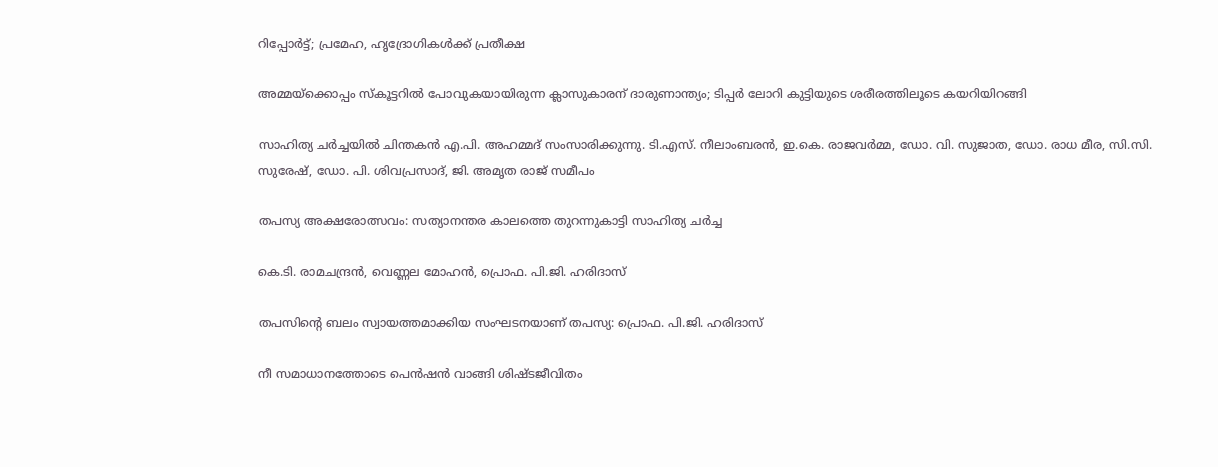റിപ്പോര്‍ട്ട്; പ്രമേഹ, ഹൃദ്രോഗികള്‍ക്ക് പ്രതീക്ഷ

അമ്മയ്‌ക്കൊപ്പം സ്കൂട്ടറിൽ പോവുകയായിരുന്ന ക്ലാസുകാരന് ദാരുണാന്ത്യം; ടിപ്പർ ലോറി കുട്ടിയുടെ ശരീരത്തിലൂടെ കയറിയിറങ്ങി

സാഹിത്യ ചര്‍ച്ചയില്‍ ചിന്തകന്‍ എ.പി. അഹമ്മദ് സംസാരിക്കുന്നു. ടി.എസ്. നീലാംബരന്‍, ഇ.കെ. രാജവര്‍മ്മ, ഡോ. വി. സുജാത, ഡോ. രാധ മീര, സി.സി. സുരേഷ്, ഡോ. പി. ശിവപ്രസാദ്, ജി. അമൃത രാജ് സമീപം

തപസ്യ അക്ഷരോത്സവം: സത്യാനന്തര കാലത്തെ തുറന്നുകാട്ടി സാഹിത്യ ചര്‍ച്ച

കെ.ടി. രാമചന്ദ്രന്‍, വെണ്ണല മോഹന്‍, പ്രൊഫ. പി.ജി. ഹരിദാസ്‌

തപസിന്റെ ബലം സ്വായത്തമാക്കിയ സംഘടനയാണ് തപസ്യ: പ്രൊഫ. പി.ജി. ഹരിദാസ്

നീ സമാധാനത്തോടെ പെൻഷൻ വാങ്ങി ശിഷ്ടജീവിതം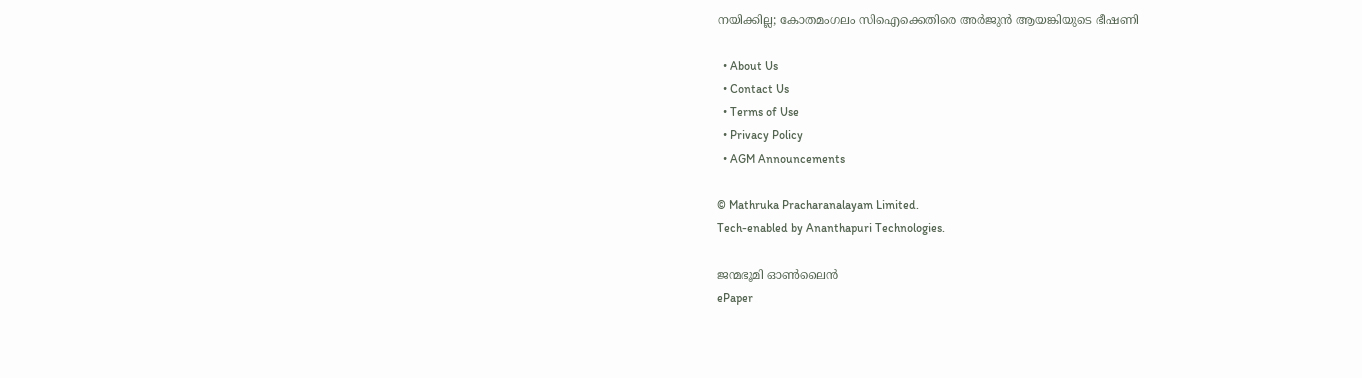നയിക്കില്ല; കോതമംഗലം സിഐക്കെതിരെ അർജുൻ ആയങ്കിയുടെ ഭീഷണി

  • About Us
  • Contact Us
  • Terms of Use
  • Privacy Policy
  • AGM Announcements

© Mathruka Pracharanalayam Limited.
Tech-enabled by Ananthapuri Technologies.

ജന്മഭൂമി ഓണ്‍ലൈന്‍
ePaper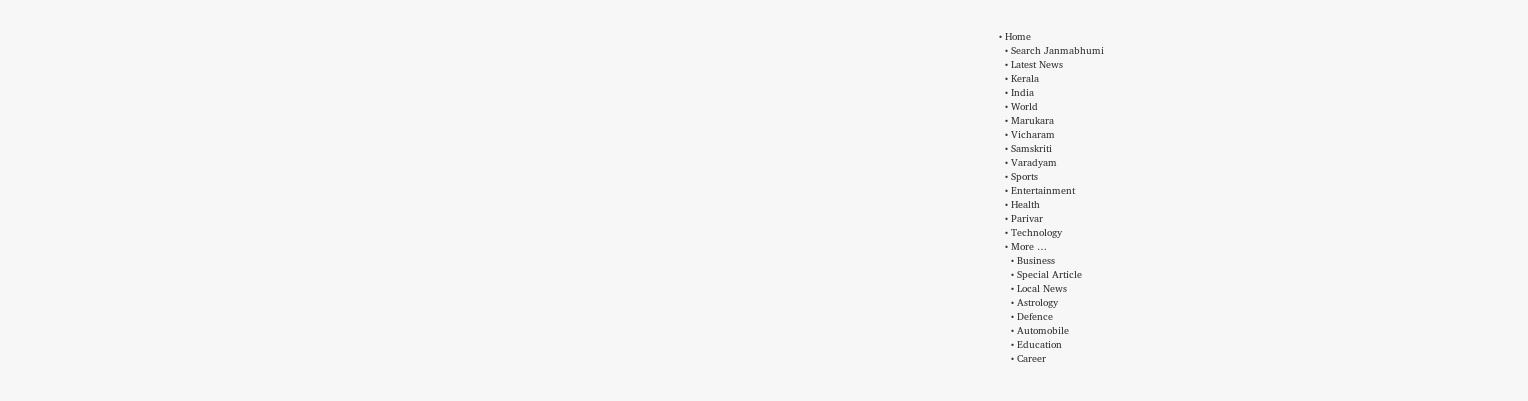• Home
  • Search Janmabhumi
  • Latest News
  • Kerala
  • India
  • World
  • Marukara
  • Vicharam
  • Samskriti
  • Varadyam
  • Sports
  • Entertainment
  • Health
  • Parivar
  • Technology
  • More …
    • Business
    • Special Article
    • Local News
    • Astrology
    • Defence
    • Automobile
    • Education
    • Career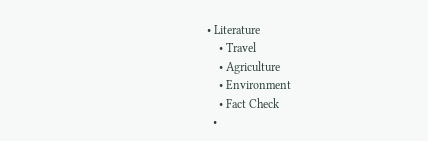• Literature
    • Travel
    • Agriculture
    • Environment
    • Fact Check
  •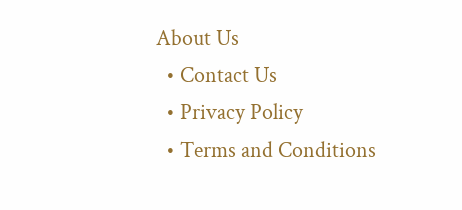About Us
  • Contact Us
  • Privacy Policy
  • Terms and Conditions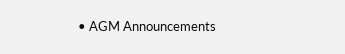• AGM Announcements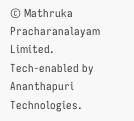© Mathruka Pracharanalayam Limited.
Tech-enabled by Ananthapuri Technologies.